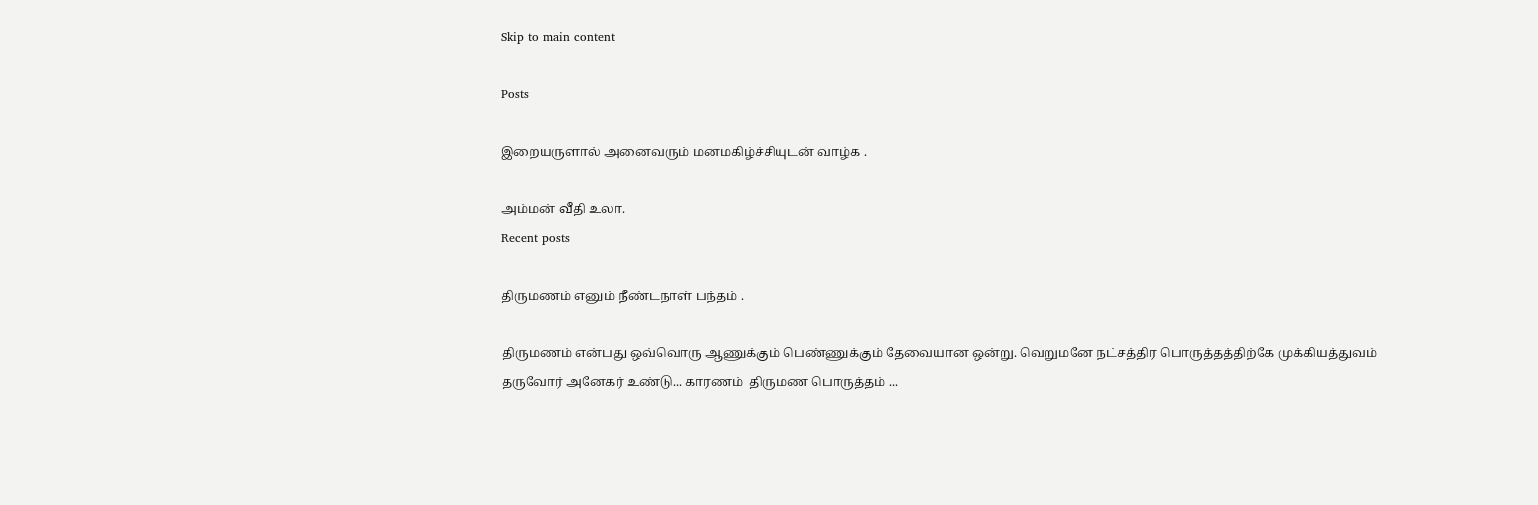Skip to main content

Posts

இறையருளால் அனைவரும் மனமகிழ்ச்சியுடன் வாழ்க .

அம்மன் வீதி உலா.
Recent posts

திருமணம் எனும் நீண்டநாள் பந்தம் .

திருமணம் என்பது ஒவ்வொரு ஆணுக்கும் பெண்ணுக்கும் தேவையான ஒன்று. வெறுமனே நட்சத்திர பொருத்தத்திற்கே முக்கியத்துவம் தருவோர் அனேகர் உண்டு... காரணம்  திருமண பொருத்தம் ...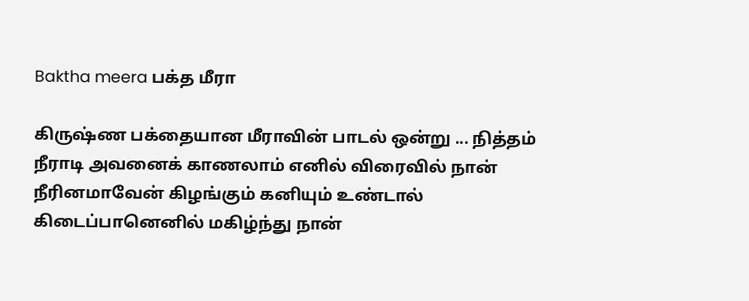Baktha meera பக்த மீரா

கிருஷ்ண பக்தையான மீராவின் பாடல் ஒன்று ... நித்தம் நீராடி அவனைக் காணலாம் எனில் விரைவில் நான் நீரினமாவேன் கிழங்கும் கனியும் உண்டால் கிடைப்பானெனில் மகிழ்ந்து நான்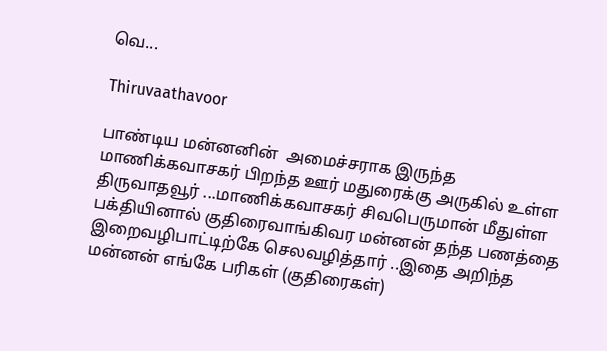வெ...

Thiruvaathavoor

பாண்டிய மன்னனின்  அமைச்சராக இருந்த  மாணிக்கவாசகர் பிறந்த ஊர் மதுரைக்கு அருகில் உள்ள திருவாதவூர் ...மாணிக்கவாசகர் சிவபெருமான் மீதுள்ள பக்தியினால் குதிரைவாங்கிவர மன்னன் தந்த பணத்தை இறைவழிபாட்டிற்கே செலவழித்தார் ..இதை அறிந்த மன்னன் எங்கே பரிகள் (குதிரைகள்)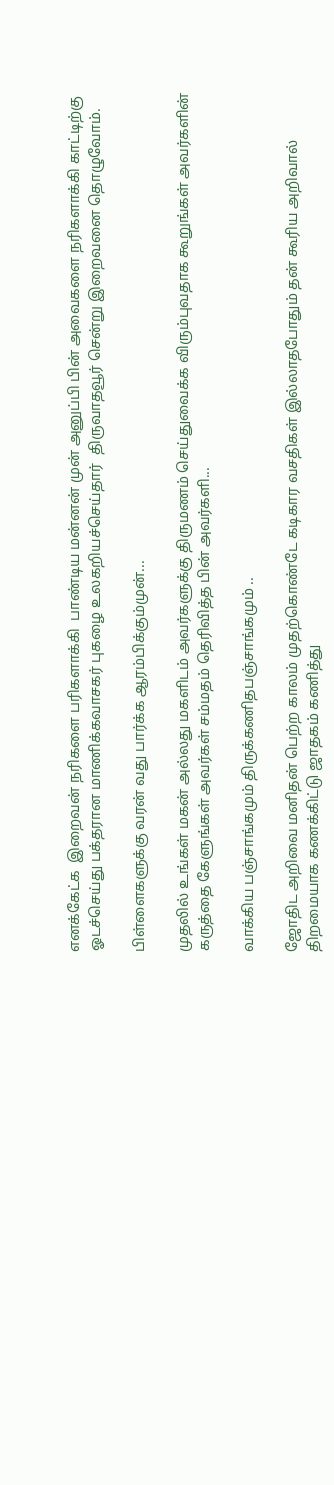எனக்கேட்க  இறைவன் நரிகளை பரிகளாக்கி  பாண்டிய மன்னன் முன் அனுப்பி பின் அவைகளை நரிகளாக்கி காட்டிற்கு ஓடச்செய்து பக்தரான மாணிக்கவாசகர் புகழை உலகறியச்செய்தார்  திருவாதவூர் சென்று இறைவனை தொழுவோம்.

பிள்ளைகளுக்கு வரன் வது பார்க்க ஆரம்பிக்கும்முன்...

முதலில் உங்கள் மகன் அல்லது மகளிடம் அவர்களுக்கு திருமணம் செய்துவைக்க விரும்புவதாக கூறுங்கள் அவர்களின் கருத்தை கேளுங்கள் அவர்கள் சம்மதம் தெரிவித்த பின் அவர்களி...

வாக்கிய பஞ்சாங்கமும் திருக்கணிதபஞ்சாங்கமும் ..

ஜோதிட அறிவை மனிதன் பெற்ற காலம் முதற்கொண்டே கடிகார வசதிகள் இல்லாதபோதும் தன் கூரிய அறிவால் திறமையாக கணக்கிட்டு ஜாதகம் கணித்து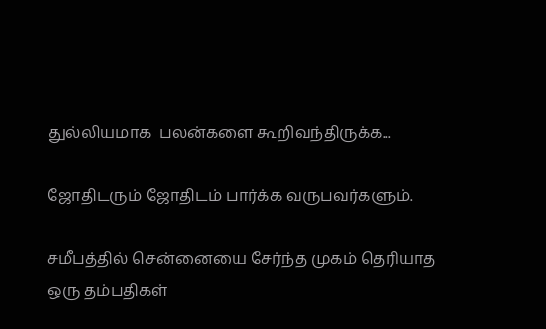துல்லியமாக  பலன்களை கூறிவந்திருக்க...

ஜோதிடரும் ஜோதிடம் பார்க்க வருபவர்களும்.

சமீபத்தில் சென்னையை சேர்ந்த முகம் தெரியாத ஒரு தம்பதிகள்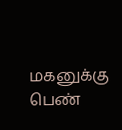மகனுக்கு பெண்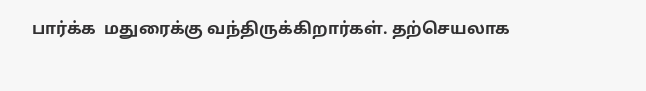பார்க்க  மதுரைக்கு வந்திருக்கிறார்கள். தற்செயலாக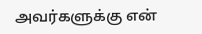அவர்களுக்கு என்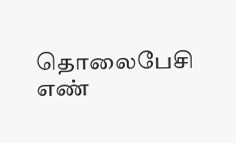தொலைபேசி எண்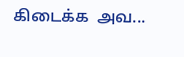கிடைக்க  அவ...